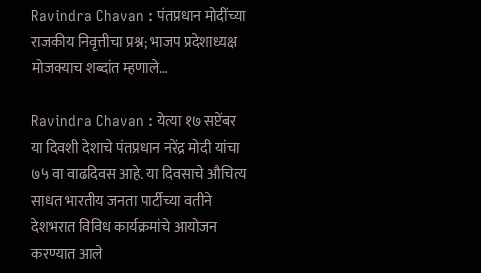Ravindra Chavan : पंतप्रधान मोदींच्या राजकीय निवृत्तीचा प्रश्न; भाजप प्रदेशाध्यक्ष मोजक्याच शब्दांत म्हणाले…

Ravindra Chavan : येत्या १७ सप्टेंबर या दिवशी देशाचे पंतप्रधान नरेंद्र मोदी यांचा ७५ वा वाढदिवस आहे. या दिवसाचे औचित्य साधत भारतीय जनता पार्टीच्या वतीने देशभरात विविध कार्यक्रमांचे आयोजन करण्यात आले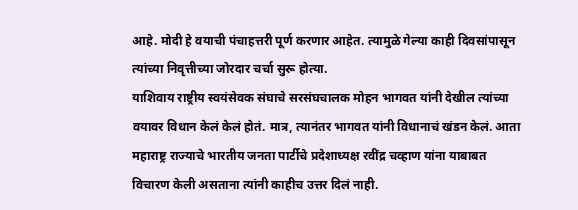आहे. मोदी हे वयाची पंचाहत्तरी पूर्ण करणार आहेत. त्यामुळे गेल्या काही दिवसांपासून त्यांच्या निवृत्तीच्या जोरदार चर्चा सुरू होत्या.
याशिवाय राष्ट्रीय स्वयंसेवक संघाचे सरसंघचालक मोहन भागवत यांनी देखील त्यांच्या वयावर विधान केलं केलं होतं. मात्र, त्यानंतर भागवत यांनी विधानाचं खंडन केलं. आता महाराष्ट्र राज्याचे भारतीय जनता पार्टीचे प्रदेशाध्यक्ष रवींद्र चव्हाण यांना याबाबत विचारण केली असताना त्यांनी काहीच उत्तर दिलं नाही.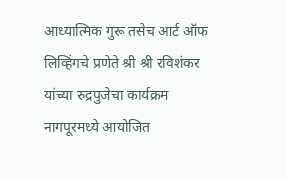आध्यात्मिक गुरू तसेच आर्ट ऑफ लिव्हिंगचे प्रणेते श्री श्री रविशंकर यांच्या रुद्रपुजेचा कार्यक्रम नागपूरमध्ये आयोजित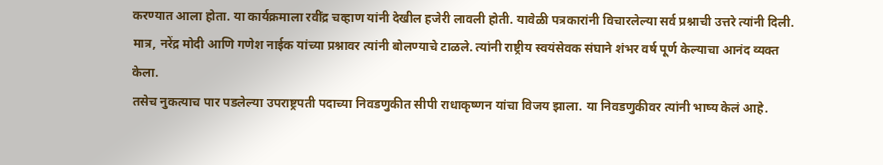करण्यात आला होता. या कार्यक्रमाला रवींद्र चव्हाण यांनी देखील हजेरी लावली होती. यावेळी पत्रकारांनी विचारलेल्या सर्व प्रश्नाची उत्तरे त्यांनी दिली. मात्र, नरेंद्र मोदी आणि गणेश नाईक यांच्या प्रश्नावर त्यांनी बोलण्याचे टाळले. त्यांनी राष्ट्रीय स्वयंसेवक संघाने शंभर वर्ष पूर्ण केल्याचा आनंद व्यक्त केला.
तसेच नुकत्याच पार पडलेल्या उपराष्ट्रपती पदाच्या निवडणुकीत सीपी राधाकृष्णन यांचा विजय झाला. या निवडणुकीवर त्यांनी भाष्य केलं आहे.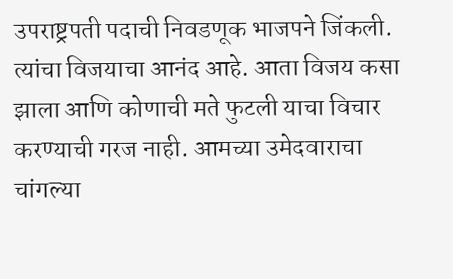उपराष्ट्रपती पदाची निवडणूक भाजपने जिंकली. त्यांचा विजयाचा आनंद आहे. आता विजय कसा झाला आणि कोणाची मते फुटली याचा विचार करण्याची गरज नाही. आमच्या उमेदवाराचा चांगल्या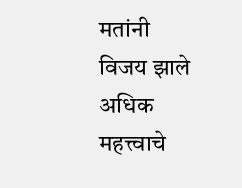मतांनी विजय झाले अधिक महत्त्वाचे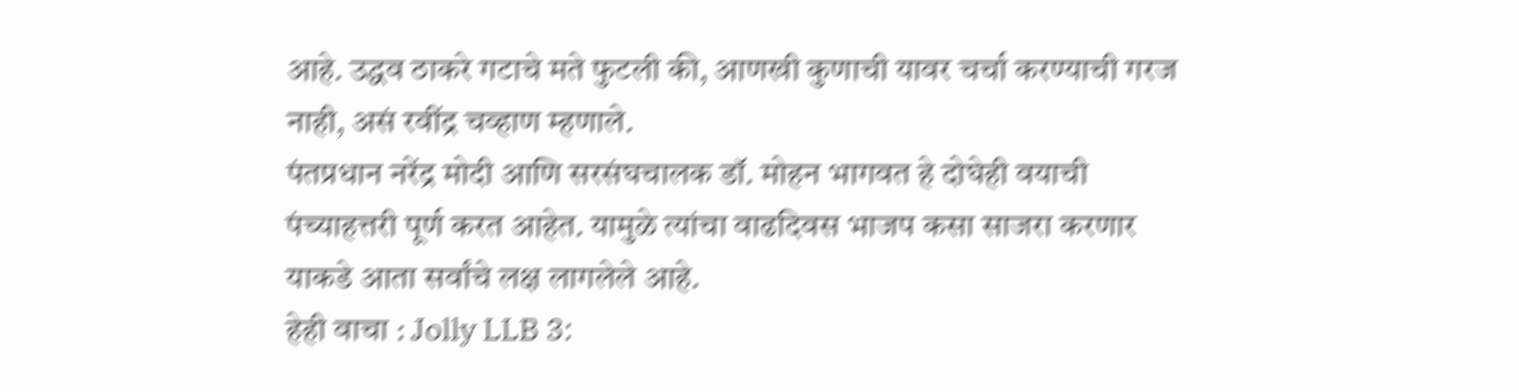आहे. उद्धव ठाकरे गटाचे मते फुटली की, आणखी कुणाची यावर चर्चा करण्याची गरज नाही, असं रवींद्र चव्हाण म्हणाले.
पंतप्रधान नरेंद्र मोदी आणि सरसंघचालक डॉ. मोहन भागवत हे दोघेही वयाची पंच्याहत्तरी पूर्ण करत आहेत. यामुळे त्यांचा वाढदिवस भाजप कसा साजरा करणार याकडे आता सर्वांचे लक्ष लागलेले आहे.
हेही वाचा : Jolly LLB 3: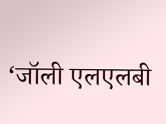‘जॉली एलएलबी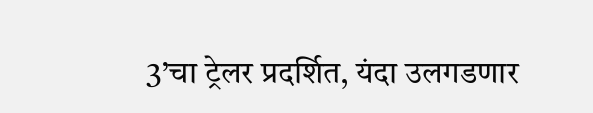3’चा ट्रेलर प्रदर्शित, यंदा उलगडणार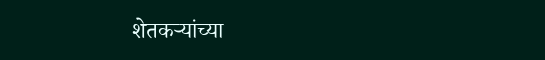शेतकऱ्यांच्या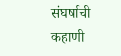संघर्षाची कहाणी